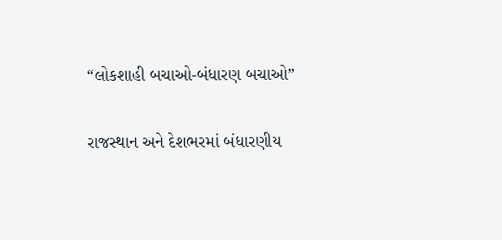“લોકશાહી બચાઓ-બંધારણ બચાઓ”

રાજસ્થાન અને દેશભરમાં બંધારણીય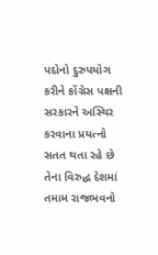પદોનો દુરુપયોગ કરીને કોંગ્રેસ પક્ષની સરકારને અસ્થિર કરવાના પ્રયત્નો સતત થતા રહે છે તેના વિરુદ્ધ દેશમાં તમામ રાજભવનો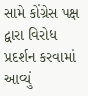સામે કોંગ્રેસ પક્ષ દ્વારા વિરોધ પ્રદર્શન કરવામાં આવ્યું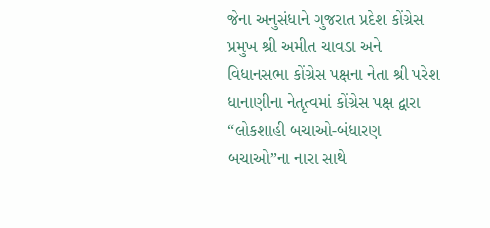જેના અનુસંધાને ગુજરાત પ્રદેશ કોંગ્રેસ પ્રમુખ શ્રી અમીત ચાવડા અને વિધાનસભા કોંગ્રેસ પક્ષના નેતા શ્રી પરેશ ધાનાણીના નેતૃત્વમાં કોંગ્રેસ પક્ષ દ્વારા “લોકશાહી બચાઓ-બંધારણ બચાઓ”ના નારા સાથે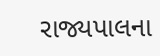રાજ્યપાલના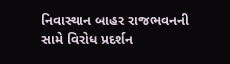નિવાસ્થાન બાહર રાજભવનની સામે વિરોધ પ્રદર્શન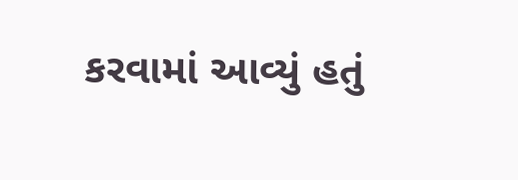કરવામાં આવ્યું હતું